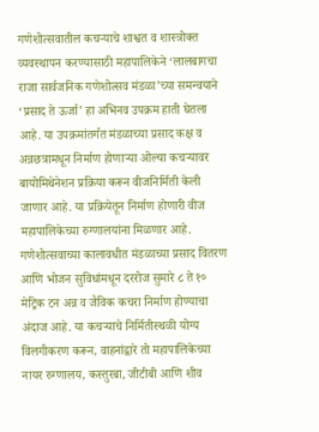गणेशोत्सवातील कचऱ्याचे शाश्वत व शास्त्रोक्त व्यवस्थापन करण्यासाठी महापालिकेने ‘लालबागचा राजा सार्वजनिक गणेशोत्सव मंडळा’च्या समन्वयाने ‘प्रसाद ते ऊर्जा’ हा अभिनव उपक्रम हाती घेतला आहे. या उपक्रमांतर्गत मंडळाच्या प्रसाद कक्ष व अन्नछत्रामधून निर्माण होणाऱ्या ओल्या कचऱ्यावर बायोमिथेनेशन प्रक्रिया करून वीजनिर्मिती केली जाणार आहे. या प्रक्रियेतून निर्माण होणारी वीज महापालिकेच्या रुग्णालयांना मिळणार आहे.
गणेशोत्सवाच्या कालावधीत मंडळाच्या प्रसाद वितरण आणि भोजन सुविधांमधून दररोज सुमारे ८ ते १० मेट्रिक टन अन्न व जैविक कचरा निर्माण होण्याचा अंदाज आहे. या कचऱ्याचे निर्मितीस्थळी योग्य विलगीकरण करून, वाहनांद्वारे तो महापालिकेच्या नायर रुग्णालय, कस्तुरबा, जीटीबी आणि शीव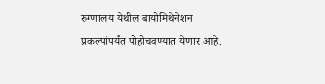रुग्णालय येथील बायोमिथेनेशन प्रकल्पांपर्यंत पोहोचवण्यात येणार आहे.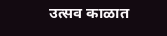उत्सव काळात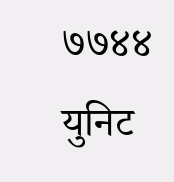७७४४ युनिट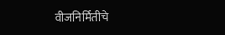वीजनिर्मितीचे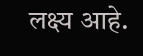लक्ष्य आहे.